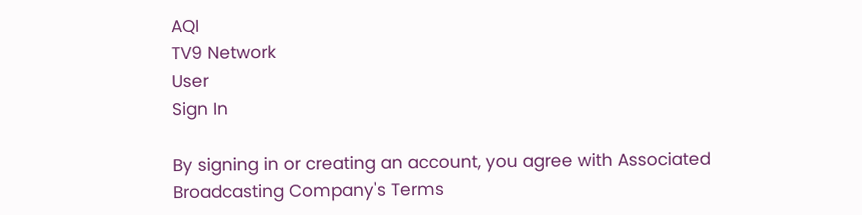AQI
TV9 Network
User
Sign In

By signing in or creating an account, you agree with Associated Broadcasting Company's Terms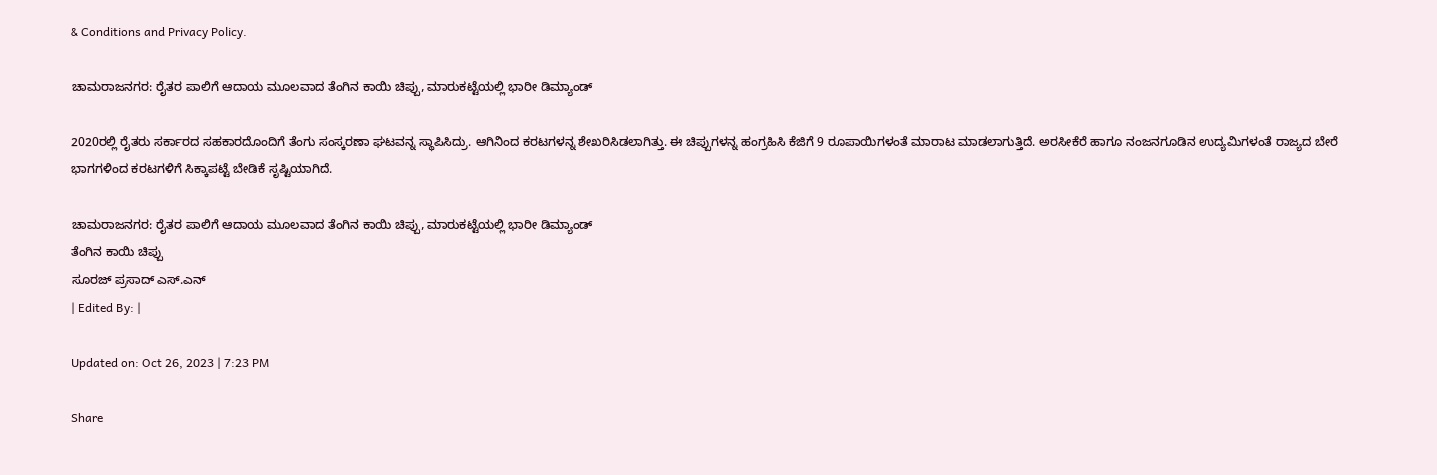& Conditions and Privacy Policy.

ಚಾಮರಾಜನಗರ: ರೈತರ ಪಾಲಿಗೆ ಆದಾಯ ಮೂಲವಾದ ತೆಂಗಿನ ಕಾಯಿ ಚಿಪ್ಪು, ಮಾರುಕಟ್ಟೆಯಲ್ಲಿ ಭಾರೀ ಡಿಮ್ಯಾಂಡ್

2020ರಲ್ಲಿ ರೈತರು ಸರ್ಕಾರದ ಸಹಕಾರದೊಂದಿಗೆ ತೆಂಗು ಸಂಸ್ಕರಣಾ ಘಟವನ್ನ ಸ್ಥಾಪಿಸಿದ್ರು. ಆಗಿನಿಂದ ಕರಟಗಳನ್ನ ಶೇಖರಿಸಿಡಲಾಗಿತ್ತು. ಈ ಚಿಪ್ಪುಗಳನ್ನ ಹಂಗ್ರಹಿಸಿ ಕೆಜಿಗೆ 9 ರೂಪಾಯಿಗಳಂತೆ ಮಾರಾಟ ಮಾಡಲಾಗುತ್ತಿದೆ. ಅರಸೀಕೆರೆ ಹಾಗೂ ನಂಜನಗೂಡಿನ ಉದ್ಯಮಿಗಳಂತೆ ರಾಜ್ಯದ ಬೇರೆ ಭಾಗಗಳಿಂದ ಕರಟಗಳಿಗೆ ಸಿಕ್ಕಾಪಟ್ಟೆ ಬೇಡಿಕೆ ಸೃಷ್ಟಿಯಾಗಿದೆ.

ಚಾಮರಾಜನಗರ: ರೈತರ ಪಾಲಿಗೆ ಆದಾಯ ಮೂಲವಾದ ತೆಂಗಿನ ಕಾಯಿ ಚಿಪ್ಪು, ಮಾರುಕಟ್ಟೆಯಲ್ಲಿ ಭಾರೀ ಡಿಮ್ಯಾಂಡ್
ತೆಂಗಿನ ಕಾಯಿ ಚಿಪ್ಪು
ಸೂರಜ್ ಪ್ರಸಾದ್ ಎಸ್.ಎನ್
| Edited By: |

Updated on: Oct 26, 2023 | 7:23 PM

Share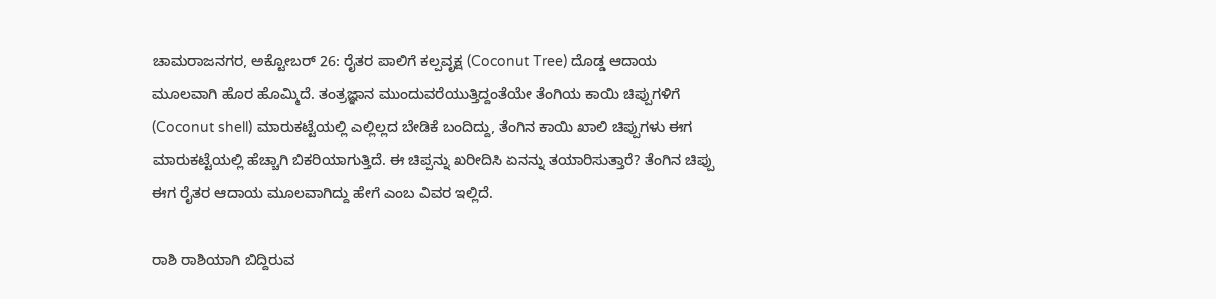ಚಾಮರಾಜನಗರ, ಅಕ್ಟೋಬರ್ 26: ರೈತರ ಪಾಲಿಗೆ ಕಲ್ಪವೃಕ್ಷ (Coconut Tree) ದೊಡ್ಡ ಆದಾಯ ಮೂಲವಾಗಿ ಹೊರ ಹೊಮ್ಮಿದೆ. ತಂತ್ರಜ್ಞಾನ ಮುಂದುವರೆಯುತ್ತಿದ್ದಂತೆಯೇ ತೆಂಗಿಯ ಕಾಯಿ ಚಿಪ್ಪುಗಳಿಗೆ (Coconut shell) ಮಾರುಕಟ್ಟೆಯಲ್ಲಿ ಎಲ್ಲಿಲ್ಲದ ಬೇಡಿಕೆ ಬಂದಿದ್ದು, ತೆಂಗಿನ ಕಾಯಿ ಖಾಲಿ ಚಿಪ್ಪುಗಳು ಈಗ ಮಾರುಕಟ್ಟೆಯಲ್ಲಿ ಹೆಚ್ಚಾಗಿ ಬಿಕರಿಯಾಗುತ್ತಿದೆ. ಈ ಚಿಪ್ಪನ್ನು ಖರೀದಿಸಿ ಏನನ್ನು ತಯಾರಿಸುತ್ತಾರೆ? ತೆಂಗಿನ ಚಿಪ್ಪು ಈಗ ರೈತರ ಆದಾಯ ಮೂಲವಾಗಿದ್ದು ಹೇಗೆ ಎಂಬ ವಿವರ ಇಲ್ಲಿದೆ.

ರಾಶಿ ರಾಶಿಯಾಗಿ ಬಿದ್ದಿರುವ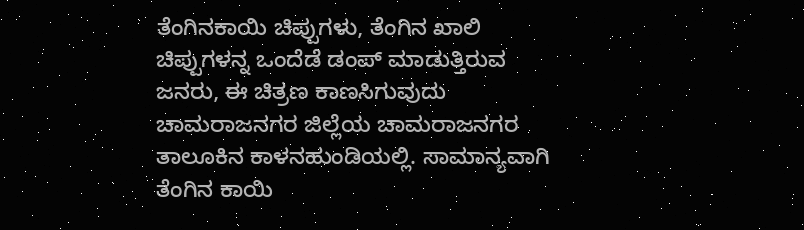ತೆಂಗಿನಕಾಯಿ ಚಿಪ್ಪುಗಳು, ತೆಂಗಿನ ಖಾಲಿ ಚಿಪ್ಪುಗಳನ್ನ ಒಂದೆಡೆ ಡಂಪ್ ಮಾಡುತ್ತಿರುವ ಜನರು, ಈ ಚಿತ್ರಣ ಕಾಣಸಿಗುವುದು ಚಾಮರಾಜನಗರ ಜಿಲ್ಲೆಯ ಚಾಮರಾಜನಗರ ತಾಲೂಕಿನ ಕಾಳನಹುಂಡಿಯಲ್ಲಿ. ಸಾಮಾನ್ಯವಾಗಿ ತೆಂಗಿನ ಕಾಯಿ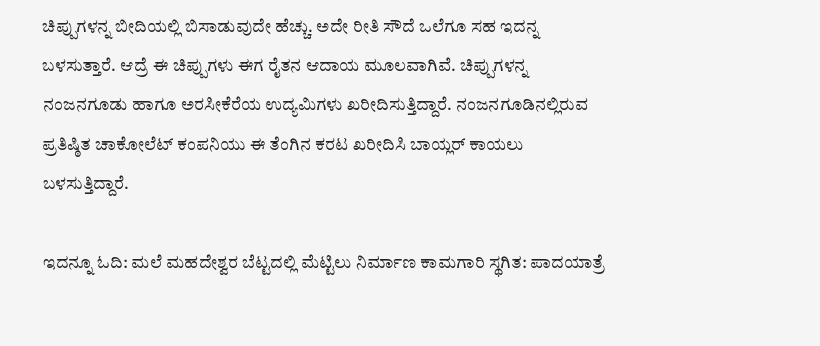ಚಿಪ್ಪುಗಳನ್ನ ಬೀದಿಯಲ್ಲಿ ಬಿಸಾಡುವುದೇ ಹೆಚ್ಚು. ಅದೇ ರೀತಿ ಸೌದೆ ಒಲೆಗೂ ಸಹ ಇದನ್ನ ಬಳಸುತ್ತಾರೆ. ಆದ್ರೆ ಈ ಚಿಪ್ಪುಗಳು ಈಗ ರೈತನ ಆದಾಯ ಮೂಲವಾಗಿವೆ. ಚಿಪ್ಪುಗಳನ್ನ ನಂಜನಗೂಡು ಹಾಗೂ ಅರಸೀಕೆರೆಯ ಉದ್ಯಮಿಗಳು ಖರೀದಿಸುತ್ತಿದ್ದಾರೆ. ನಂಜನಗೂಡಿನಲ್ಲಿರುವ ಪ್ರತಿಷ್ಠಿತ ಚಾಕೋಲೆಟ್ ಕಂಪನಿಯು ಈ ತೆಂಗಿನ ಕರಟ ಖರೀದಿಸಿ ಬಾಯ್ಲರ್ ಕಾಯಲು ಬಳಸುತ್ತಿದ್ದಾರೆ.

ಇದನ್ನೂ ಓದಿ: ಮಲೆ ಮಹದೇಶ್ವರ ಬೆಟ್ಟದಲ್ಲಿ ಮೆಟ್ಟಿಲು ನಿರ್ಮಾಣ ಕಾಮಗಾರಿ ಸ್ಥಗಿತ: ಪಾದಯಾತ್ರೆ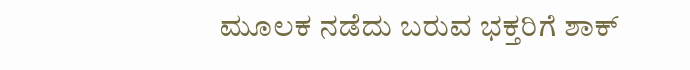ಮೂಲಕ ನಡೆದು ಬರುವ ಭಕ್ತರಿಗೆ ಶಾಕ್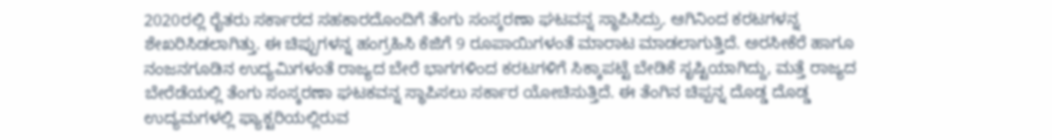2020ರಲ್ಲಿ ರೈತರು ಸರ್ಕಾರದ ಸಹಕಾರದೊಂದಿಗೆ ತೆಂಗು ಸಂಸ್ಕರಣಾ ಘಟವನ್ನ ಸ್ಥಾಪಿಸಿದ್ರು. ಆಗಿನಿಂದ ಕರಟಗಳನ್ನ ಶೇಖರಿಸಿಡಲಾಗಿತ್ತು. ಈ ಚಿಪ್ಪುಗಳನ್ನ ಹಂಗ್ರಹಿಸಿ ಕೆಜಿಗೆ 9 ರೂಪಾಯಿಗಳಂತೆ ಮಾರಾಟ ಮಾಡಲಾಗುತ್ತಿದೆ. ಅರಸೀಕೆರೆ ಹಾಗೂ ನಂಜನಗೂಡಿನ ಉದ್ಯಮಿಗಳಂತೆ ರಾಜ್ಯದ ಬೇರೆ ಭಾಗಗಳಿಂದ ಕರಟಗಳಿಗೆ ಸಿಕ್ಕಾಪಟ್ಟೆ ಬೇಡಿಕೆ ಸೃಷ್ಟಿಯಾಗಿದ್ದು, ಮತ್ತೆ ರಾಜ್ಯದ ಬೇರೆಡೆಯಲ್ಲಿ ತೆಂಗು ಸಂಸ್ಕರಣಾ ಘಟಕವನ್ನ ಸ್ಥಾಪಿಸಲು ಸರ್ಕಾರ ಯೋಚಿಸುತ್ತಿದೆ. ಈ ತೆಂಗಿನ ಚಿಪ್ಪನ್ನ ದೊಡ್ಡ ದೊಡ್ಡ ಉದ್ಯಮಗಳಲ್ಲಿ ಫ್ಯಾಕ್ಟರಿಯಲ್ಲಿರುವ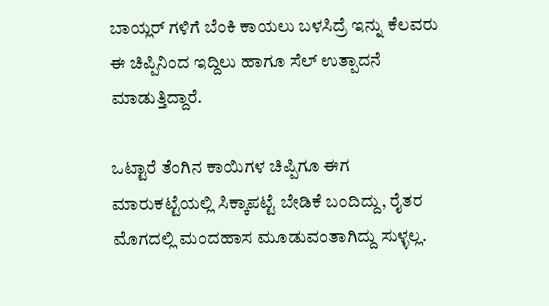ಬಾಯ್ಲರ್ ಗಳಿಗೆ ಬೆಂಕಿ ಕಾಯಲು ಬಳಸಿದ್ರೆ ಇನ್ನು ಕೆಲವರು ಈ ಚಿಪ್ಪಿನಿಂದ ಇದ್ದಿಲು ಹಾಗೂ ಸೆಲ್ ಉತ್ಪಾದನೆ ಮಾಡುತ್ತಿದ್ದಾರೆ.

ಒಟ್ಟಾರೆ ತೆಂಗಿನ ಕಾಯಿಗಳ ಚಿಪ್ಪಿಗೂ ಈಗ ಮಾರುಕಟ್ಟೆಯಲ್ಲಿ ಸಿಕ್ಕಾಪಟ್ಟೆ ಬೇಡಿಕೆ ಬಂದಿದ್ದು, ರೈತರ ಮೊಗದಲ್ಲಿ ಮಂದಹಾಸ ಮೂಡುವಂತಾಗಿದ್ದು ಸುಳ್ಳಲ್ಲ.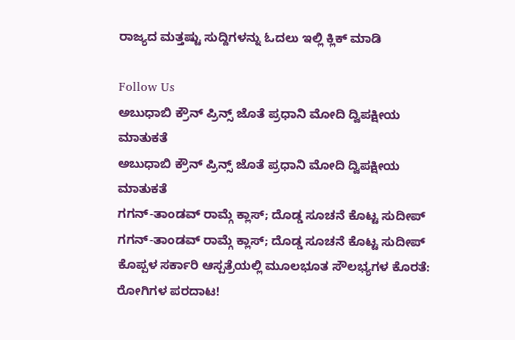ರಾಜ್ಯದ ಮತ್ತಷ್ಟು ಸುದ್ದಿಗಳನ್ನು ಓದಲು ಇಲ್ಲಿ ಕ್ಲಿಕ್ ಮಾಡಿ

Follow Us
ಅಬುಧಾಬಿ ಕ್ರೌನ್ ಪ್ರಿನ್ಸ್ ಜೊತೆ ಪ್ರಧಾನಿ ಮೋದಿ ದ್ವಿಪಕ್ಷೀಯ ಮಾತುಕತೆ
ಅಬುಧಾಬಿ ಕ್ರೌನ್ ಪ್ರಿನ್ಸ್ ಜೊತೆ ಪ್ರಧಾನಿ ಮೋದಿ ದ್ವಿಪಕ್ಷೀಯ ಮಾತುಕತೆ
ಗಗನ್-ತಾಂಡವ್ ರಾಮ್ಗೆ ಕ್ಲಾಸ್; ದೊಡ್ಡ ಸೂಚನೆ ಕೊಟ್ಟ ಸುದೀಪ್
ಗಗನ್-ತಾಂಡವ್ ರಾಮ್ಗೆ ಕ್ಲಾಸ್; ದೊಡ್ಡ ಸೂಚನೆ ಕೊಟ್ಟ ಸುದೀಪ್
ಕೊಪ್ಪಳ ಸರ್ಕಾರಿ ಆಸ್ಪತ್ರೆಯಲ್ಲಿ ಮೂಲಭೂತ ಸೌಲಭ್ಯಗಳ ಕೊರತೆ: ರೋಗಿಗಳ ಪರದಾಟ!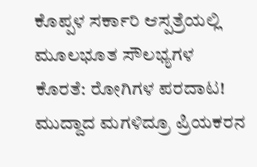ಕೊಪ್ಪಳ ಸರ್ಕಾರಿ ಆಸ್ಪತ್ರೆಯಲ್ಲಿ ಮೂಲಭೂತ ಸೌಲಭ್ಯಗಳ ಕೊರತೆ: ರೋಗಿಗಳ ಪರದಾಟ!
ಮುದ್ದಾದ ಮಗಳಿದ್ರೂ ಪ್ರಿಯಕರನ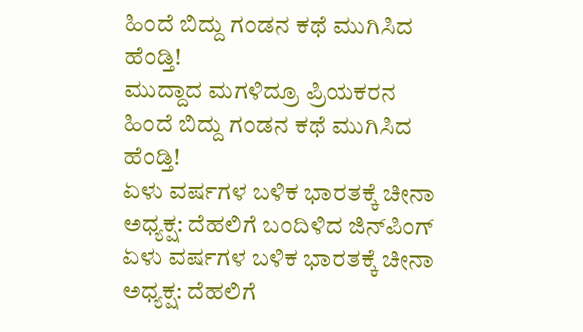ಹಿಂದೆ ಬಿದ್ದು ಗಂಡನ ಕಥೆ ಮುಗಿಸಿದ ಹೆಂಡ್ತಿ!
ಮುದ್ದಾದ ಮಗಳಿದ್ರೂ ಪ್ರಿಯಕರನ ಹಿಂದೆ ಬಿದ್ದು ಗಂಡನ ಕಥೆ ಮುಗಿಸಿದ ಹೆಂಡ್ತಿ!
ಏಳು ವರ್ಷಗಳ ಬಳಿಕ ಭಾರತಕ್ಕೆ ಚೀನಾ ಅಧ್ಯಕ್ಷ: ದೆಹಲಿಗೆ ಬಂದಿಳಿದ ಜಿನ್‌ಪಿಂಗ್
ಏಳು ವರ್ಷಗಳ ಬಳಿಕ ಭಾರತಕ್ಕೆ ಚೀನಾ ಅಧ್ಯಕ್ಷ: ದೆಹಲಿಗೆ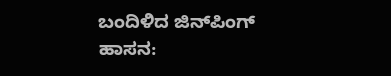ಬಂದಿಳಿದ ಜಿನ್‌ಪಿಂಗ್
ಹಾಸನ: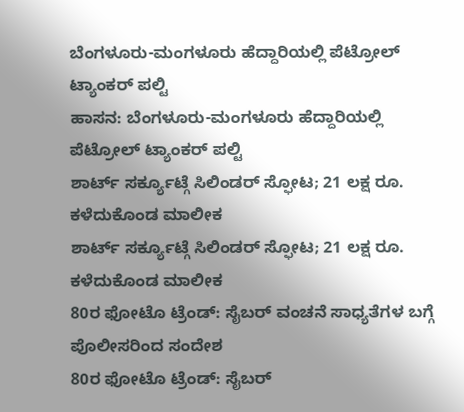ಬೆಂಗಳೂರು-ಮಂಗಳೂರು ಹೆದ್ದಾರಿಯಲ್ಲಿ ಪೆಟ್ರೋಲ್ ಟ್ಯಾಂಕರ್ ಪಲ್ಟಿ
ಹಾಸನ: ಬೆಂಗಳೂರು-ಮಂಗಳೂರು ಹೆದ್ದಾರಿಯಲ್ಲಿ ಪೆಟ್ರೋಲ್ ಟ್ಯಾಂಕರ್ ಪಲ್ಟಿ
ಶಾರ್ಟ್ ಸರ್ಕ್ಯೂಟ್ಗೆ ಸಿಲಿಂಡರ್ ಸ್ಫೋಟ; 21 ಲಕ್ಷ ರೂ. ಕಳೆದುಕೊಂಡ ಮಾಲೀಕ
ಶಾರ್ಟ್ ಸರ್ಕ್ಯೂಟ್ಗೆ ಸಿಲಿಂಡರ್ ಸ್ಫೋಟ; 21 ಲಕ್ಷ ರೂ. ಕಳೆದುಕೊಂಡ ಮಾಲೀಕ
80ರ ಫೋಟೊ ಟ್ರೆಂಡ್: ಸೈಬರ್ ವಂಚನೆ ಸಾಧ್ಯತೆಗಳ ಬಗ್ಗೆ ಪೊಲೀಸರಿಂದ ಸಂದೇಶ
80ರ ಫೋಟೊ ಟ್ರೆಂಡ್: ಸೈಬರ್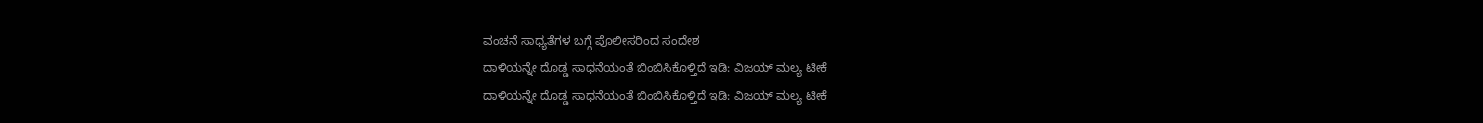ವಂಚನೆ ಸಾಧ್ಯತೆಗಳ ಬಗ್ಗೆ ಪೊಲೀಸರಿಂದ ಸಂದೇಶ
ದಾಳಿಯನ್ನೇ ದೊಡ್ಡ ಸಾಧನೆಯಂತೆ ಬಿಂಬಿಸಿಕೊಳ್ತಿದೆ ಇಡಿ: ವಿಜಯ್ ಮಲ್ಯ ಟೀಕೆ
ದಾಳಿಯನ್ನೇ ದೊಡ್ಡ ಸಾಧನೆಯಂತೆ ಬಿಂಬಿಸಿಕೊಳ್ತಿದೆ ಇಡಿ: ವಿಜಯ್ ಮಲ್ಯ ಟೀಕೆ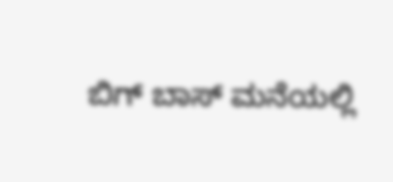ಬಿಗ್ ಬಾಸ್ ಮನೆಯಲ್ಲಿ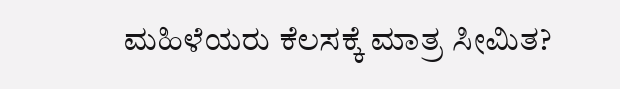ಮಹಿಳೆಯರು ಕೆಲಸಕ್ಕೆ ಮಾತ್ರ ಸೀಮಿತ?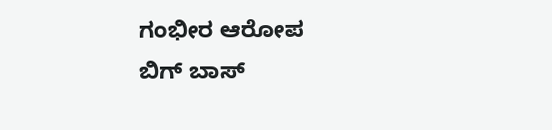ಗಂಭೀರ ಆರೋಪ
ಬಿಗ್ ಬಾಸ್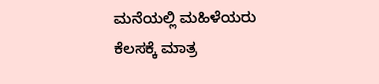ಮನೆಯಲ್ಲಿ ಮಹಿಳೆಯರು ಕೆಲಸಕ್ಕೆ ಮಾತ್ರ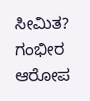ಸೀಮಿತ? ಗಂಭೀರ ಆರೋಪ